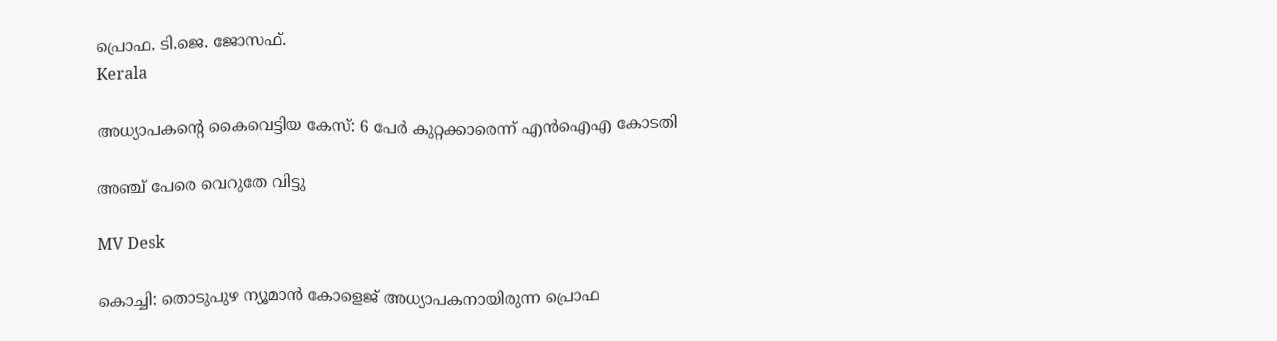പ്രൊഫ. ടി.ജെ. ജോസഫ്.
Kerala

അധ്യാപകന്‍റെ കൈവെട്ടിയ കേസ്: 6 പേർ കുറ്റക്കാരെന്ന് എൻഐഎ കോടതി

അഞ്ച് പേരെ വെറുതേ വിട്ടു

MV Desk

കൊച്ചി: തൊടുപുഴ ന്യൂമാൻ കോളെജ് അധ്യാപകനായിരുന്ന പ്രൊഫ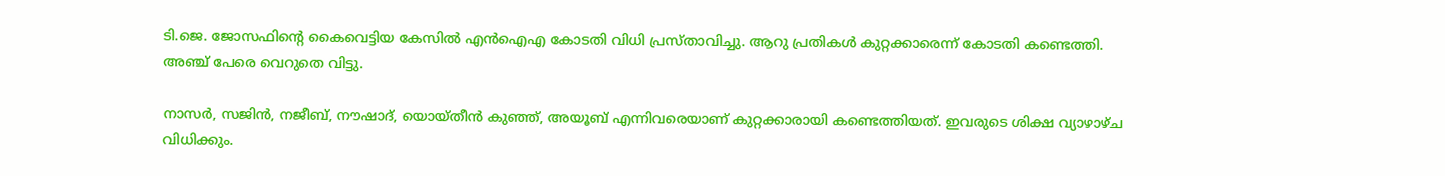ടി.ജെ. ജോസഫിന്‍റെ കൈവെട്ടിയ കേസിൽ എൻഐഎ കോടതി വിധി പ്രസ്താവിച്ചു. ആറു പ്രതികൾ കുറ്റക്കാരെന്ന് കോടതി കണ്ടെത്തി. അഞ്ച് പേരെ വെറുതെ വിട്ടു.

നാസർ, സജിൻ, നജീബ്, നൗഷാദ്, യൊയ്തീൻ കുഞ്ഞ്, അയൂബ് എന്നിവരെയാണ് കുറ്റക്കാരായി കണ്ടെത്തിയത്. ഇവരുടെ ശിക്ഷ വ്യാഴാഴ്ച വിധിക്കും.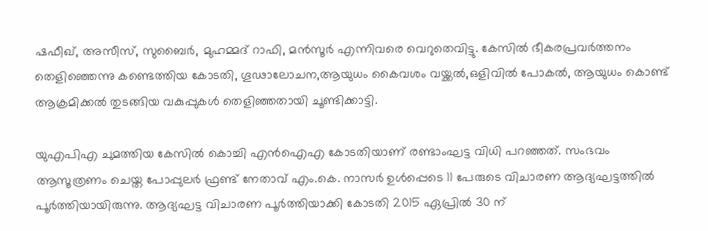ഷഫീഖ്, അസീസ്, സുബൈർ, മുഹമ്മദ് റാഫി, മൻസൂർ എന്നിവരെ വെറുതെവിട്ടു. കേസിൽ ഭീകരപ്രവർത്തനം തെളിഞ്ഞെന്നു കണ്ടെത്തിയ കോടതി, ഗൂഢാലോചന,ആയുധം കൈവശം വയ്ക്കൽ,ഒളിവിൽ പോകൽ, ആയുധം കൊണ്ട് ആക്രമിക്കൽ തുടങ്ങിയ വകുപ്പുകൾ തെളിഞ്ഞതായി ചൂണ്ടിക്കാട്ടി.

യുഎപിഎ ചുമത്തിയ കേസിൽ കൊച്ചി എൻഐഎ കോടതിയാണ് രണ്ടാംഘട്ട വിധി പറഞ്ഞത്. സംഭവം ആസൂത്രണം ചെയ്ത പോപ്പുലർ ഫ്രണ്ട് നേതാവ് എം.കെ. നാസർ ഉൾപ്പെടെ 11 പേരുടെ വിചാരണ ആദ്യഘട്ടത്തിൽ പൂർത്തിയായിരുന്നു. ആദ്യഘട്ട വിചാരണ പൂർത്തിയാക്കി കോടതി 2015 ഏപ്രിൽ 30 ന്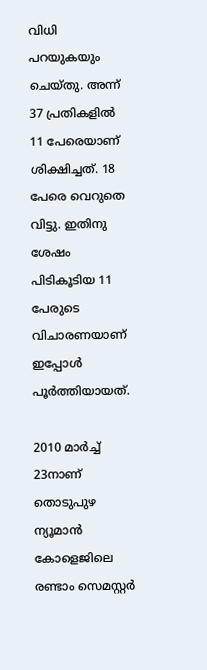വിധി പറയുകയും ചെയ്തു. അന്ന് 37 പ്രതികളിൽ 11 പേരെയാണ് ശിക്ഷിച്ചത്. 18 പേരെ വെറുതെ വിട്ടു. ഇതിനു ശേഷം പിടികൂടിയ 11 പേരുടെ വിചാരണയാണ് ഇപ്പോൾ പൂർത്തിയായത്.

2010 മാർച്ച് 23നാണ് തൊടുപുഴ ന്യൂമാൻ കോളെജിലെ രണ്ടാം സെമസ്റ്റർ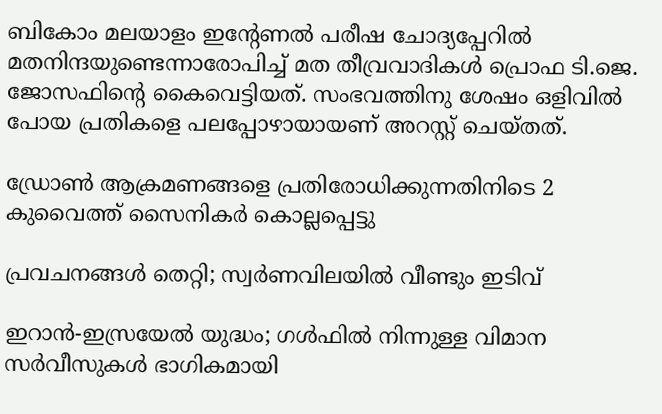ബികോം മലയാളം ഇന്‍റേണൽ പരീഷ ചോദ്യപ്പേറിൽ മതനിന്ദയുണ്ടെന്നാരോപിച്ച് മത തീവ്രവാദികൾ പ്രൊഫ ടി.ജെ. ജോസഫിന്‍റെ കൈവെട്ടിയത്. സംഭവത്തിനു ശേഷം ഒളിവിൽ പോയ പ്രതികളെ പലപ്പോഴായായണ് അറസ്റ്റ് ചെയ്തത്.

ഡ്രോൺ ആക്രമണങ്ങളെ പ്രതിരോധിക്കുന്നതിനിടെ 2 കുവൈത്ത് സൈനികർ കൊല്ലപ്പെട്ടു

പ്രവചനങ്ങൾ തെറ്റി; സ്വർണവിലയിൽ വീണ്ടും ഇടിവ്

ഇറാൻ-ഇസ്രയേൽ യുദ്ധം; ഗൾഫിൽ നിന്നുള്ള വിമാന സർവീസുകൾ ഭാഗികമായി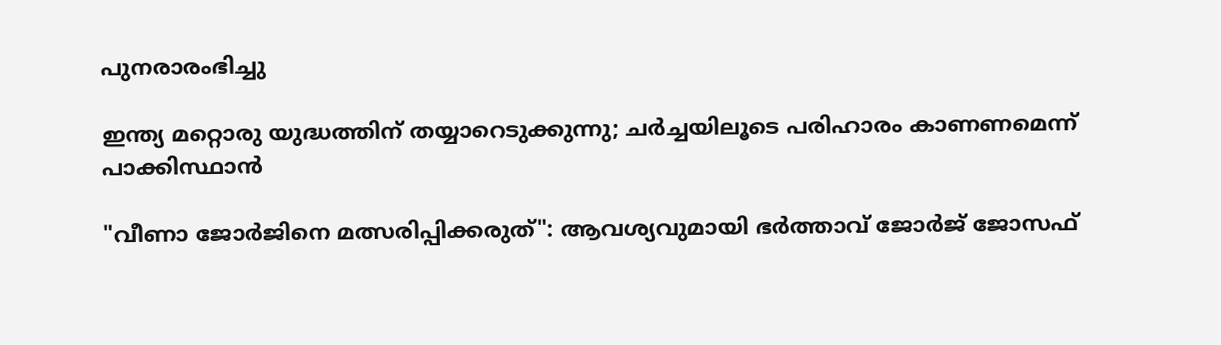പുനരാരംഭിച്ചു

ഇന്ത്യ മറ്റൊരു യുദ്ധത്തിന് തയ്യാറെടുക്കുന്നു; ചർച്ചയിലൂടെ പരിഹാരം കാണണമെന്ന് പാക്കിസ്ഥാൻ

"വീണാ ജോർജിനെ മത്സരിപ്പിക്കരുത്": ആവശ്യവുമായി ഭർ‌ത്താവ് ജോർ‌ജ് ജോസഫ്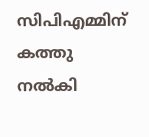സിപിഎമ്മിന് കത്തു നൽകി